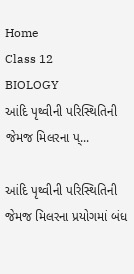Home
Class 12
BIOLOGY
આંદિ પૃથ્વીની પરિસ્થિતિની જેમજ મિલરના પ્...

આંદિ પૃથ્વીની પરિસ્થિતિની જેમજ મિલરના પ્રયોગમાં બંધ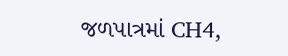જળપાત્રમાં CH4,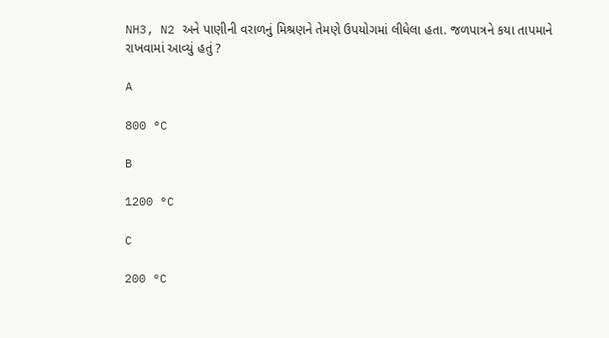NH3, N2 અને પાણીની વરાળનું મિશ્રણને તેમણે ઉપયોગમાં લીધેલા હતા. જળપાત્રને કયા તાપમાને રાખવામાં આવ્યું હતું ?

A

800 °C

B

1200 °C

C

200 °C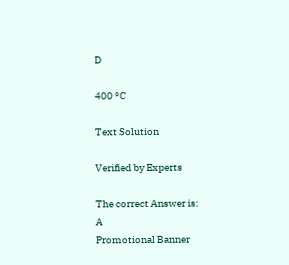D

400 °C

Text Solution

Verified by Experts

The correct Answer is:
A
Promotional Banner